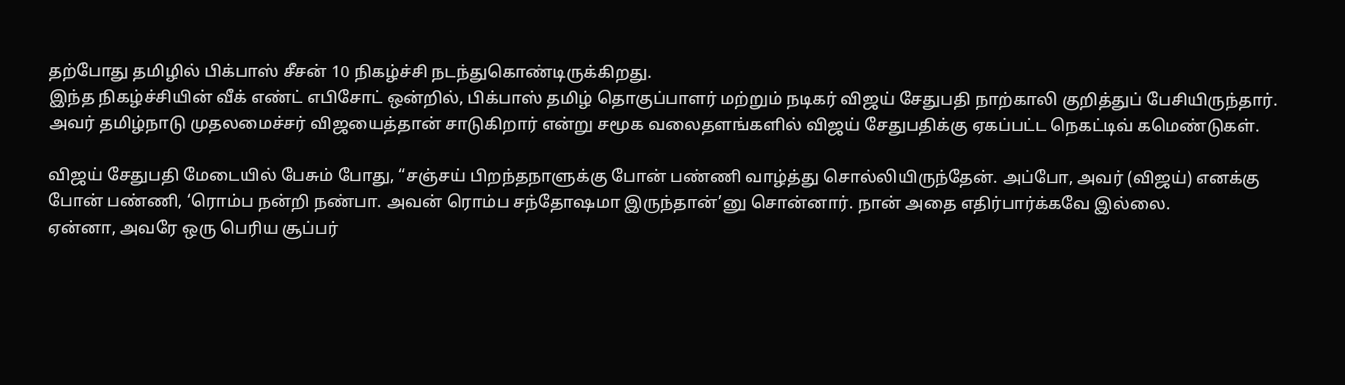தற்போது தமிழில் பிக்பாஸ் சீசன் 10 நிகழ்ச்சி நடந்துகொண்டிருக்கிறது.
இந்த நிகழ்ச்சியின் வீக் எண்ட் எபிசோட் ஒன்றில், பிக்பாஸ் தமிழ் தொகுப்பாளர் மற்றும் நடிகர் விஜய் சேதுபதி நாற்காலி குறித்துப் பேசியிருந்தார்.
அவர் தமிழ்நாடு முதலமைச்சர் விஜயைத்தான் சாடுகிறார் என்று சமூக வலைதளங்களில் விஜய் சேதுபதிக்கு ஏகப்பட்ட நெகட்டிவ் கமெண்டுகள்.

விஜய் சேதுபதி மேடையில் பேசும் போது, “சஞ்சய் பிறந்தநாளுக்கு போன் பண்ணி வாழ்த்து சொல்லியிருந்தேன். அப்போ, அவர் (விஜய்) எனக்கு போன் பண்ணி, ‘ரொம்ப நன்றி நண்பா. அவன் ரொம்ப சந்தோஷமா இருந்தான்’னு சொன்னார். நான் அதை எதிர்பார்க்கவே இல்லை.
ஏன்னா, அவரே ஒரு பெரிய சூப்பர்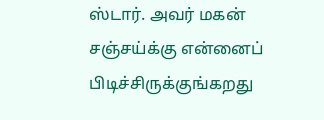ஸ்டார். அவர் மகன் சஞ்சய்க்கு என்னைப் பிடிச்சிருக்குங்கறது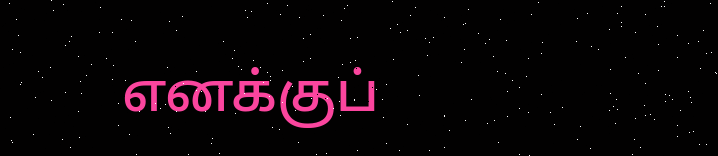எனக்குப்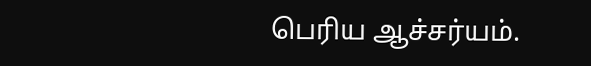பெரிய ஆச்சர்யம்.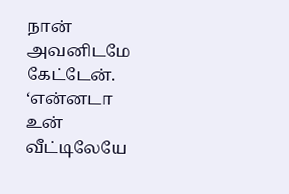நான் அவனிடமே கேட்டேன். ‘என்னடா உன் வீட்டிலேயே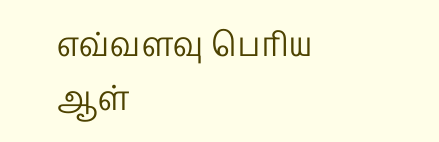எவ்வளவு பெரிய ஆள்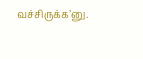வச்சிருக்க’னு.